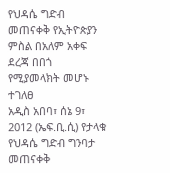የህዳሴ ግድብ መጠናቀቅ የኢትዮጵያን ምስል በአለም አቀፍ ደረጃ በበጎ የሚያመላክት መሆኑ ተገለፀ
አዲስ አበባ፣ ሰኔ 9፣ 2012 (ኤፍ.ቢ.ሲ) የታላቁ የህዳሴ ግድብ ግንባታ መጠናቀቅ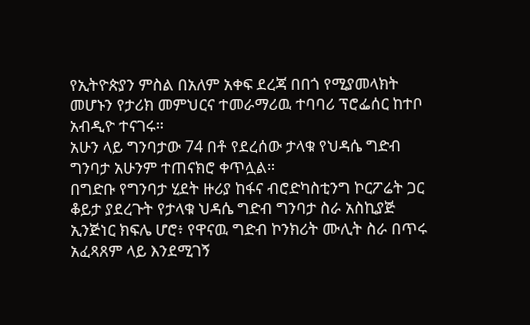የኢትዮጵያን ምስል በአለም አቀፍ ደረጃ በበጎ የሚያመላክት መሆኑን የታሪክ መምህርና ተመራማሪዉ ተባባሪ ፕሮፌሰር ከተቦ አብዲዮ ተናገሩ።
አሁን ላይ ግንባታው 74 በቶ የደረሰው ታላቁ የህዳሴ ግድብ ግንባታ አሁንም ተጠናክሮ ቀጥሏል።
በግድቡ የግንባታ ሂደት ዙሪያ ከፋና ብሮድካስቲንግ ኮርፖሬት ጋር ቆይታ ያደረጉት የታላቁ ህዳሴ ግድብ ግንባታ ስራ አስኪያጅ ኢንጅነር ክፍሌ ሆሮ፥ የዋናዉ ግድብ ኮንክሪት ሙሊት ስራ በጥሩ አፈጻጸም ላይ እንደሚገኝ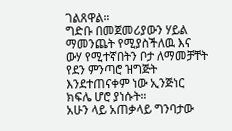ገልጸዋል።
ግድቡ በመጀመሪያውን ሃይል ማመንጨት የሚያስችለዉ እና ውሃ የሚተኛበትን ቦታ ለማመቻቸት የደን ምንጣሮ ዝግጅት እንደተጠናቀም ነው ኢንጅነር ክፍሌ ሆሮ ያነሱት።
አሁን ላይ አጠቃላይ ግንባታው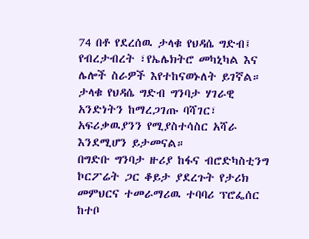74 በቶ የደረሰዉ ታላቁ የህዳሴ ግድብ፤ የብረታብረት ፣የኤሌክትሮ መካኒካል እና ሌሎች ስራዎች እየተከናወኑለት ይገኛል።
ታላቁ የህዳሴ ግድብ ግንባታ ሃገራዊ አንድነትን ከማረጋገጡ ባሻገር፣ አፍሪቃዉያንን የሚያስተሳስር አሻራ እንደሚሆን ይታመናል።
በግድቡ ግንባታ ዙሪያ ከፋና ብሮድካስቲንግ ኮርፖሬት ጋር ቆይታ ያደረጉት የታሪክ መምህርና ተመራማሪዉ ተባባሪ ፕሮፌሰር ከተቦ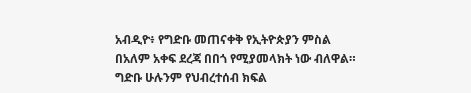አብዲዮ፥ የግድቡ መጠናቀቅ የኢትዮጵያን ምስል በአለም አቀፍ ደረጃ በበጎ የሚያመላክት ነው ብለዋል።
ግድቡ ሁሉንም የህብረተሰብ ክፍል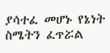ያሳተፈ መሆኑ የኔነት ስሜትን ፈጥሯል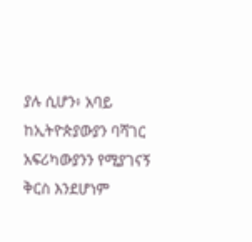ያሉ ሲሆን፥ አባይ ከኢትዮጵያውያን ባሻገር አፍሪካውያንን የሚያገናኝ ቅርስ እንደሆነም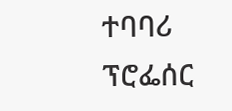ተባባሪ ፕሮፌሰር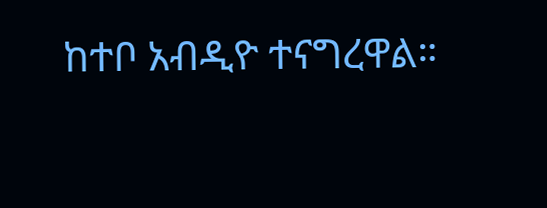ከተቦ አብዲዮ ተናግረዋል።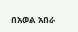በአወል አበራ